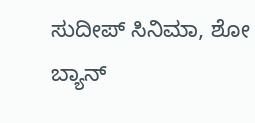ಸುದೀಪ್ ಸಿನಿಮಾ, ಶೋ ಬ್ಯಾನ್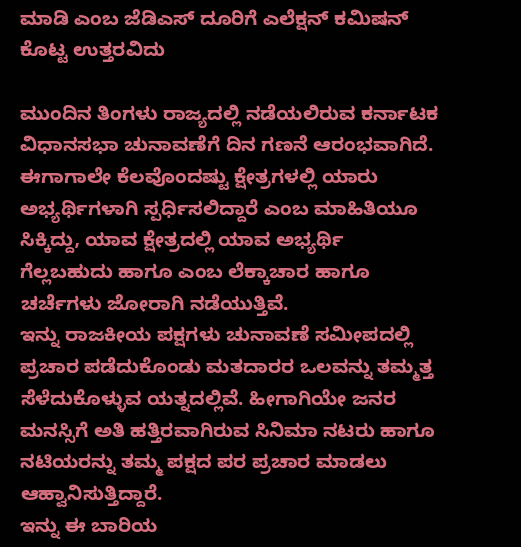ಮಾಡಿ ಎಂಬ ಜೆಡಿಎಸ್ ದೂರಿಗೆ ಎಲೆಕ್ಷನ್ ಕಮಿಷನ್ ಕೊಟ್ಟ ಉತ್ತರವಿದು

ಮುಂದಿನ ತಿಂಗಳು ರಾಜ್ಯದಲ್ಲಿ ನಡೆಯಲಿರುವ ಕರ್ನಾಟಕ ವಿಧಾನಸಭಾ ಚುನಾವಣೆಗೆ ದಿನ ಗಣನೆ ಆರಂಭವಾಗಿದೆ. ಈಗಾಗಾಲೇ ಕೆಲವೊಂದಷ್ಟು ಕ್ಷೇತ್ರಗಳಲ್ಲಿ ಯಾರು ಅಭ್ಯರ್ಥಿಗಳಾಗಿ ಸ್ಪರ್ಧಿಸಲಿದ್ದಾರೆ ಎಂಬ ಮಾಹಿತಿಯೂ ಸಿಕ್ಕಿದ್ದು, ಯಾವ ಕ್ಷೇತ್ರದಲ್ಲಿ ಯಾವ ಅಭ್ಯರ್ಥಿ ಗೆಲ್ಲಬಹುದು ಹಾಗೂ ಎಂಬ ಲೆಕ್ಕಾಚಾರ ಹಾಗೂ ಚರ್ಚೆಗಳು ಜೋರಾಗಿ ನಡೆಯುತ್ತಿವೆ.
ಇನ್ನು ರಾಜಕೀಯ ಪಕ್ಷಗಳು ಚುನಾವಣೆ ಸಮೀಪದಲ್ಲಿ ಪ್ರಚಾರ ಪಡೆದುಕೊಂಡು ಮತದಾರರ ಒಲವನ್ನು ತಮ್ಮತ್ತ ಸೆಳೆದುಕೊಳ್ಳುವ ಯತ್ನದಲ್ಲಿವೆ. ಹೀಗಾಗಿಯೇ ಜನರ ಮನಸ್ಸಿಗೆ ಅತಿ ಹತ್ತಿರವಾಗಿರುವ ಸಿನಿಮಾ ನಟರು ಹಾಗೂ ನಟಿಯರನ್ನು ತಮ್ಮ ಪಕ್ಷದ ಪರ ಪ್ರಚಾರ ಮಾಡಲು ಆಹ್ವಾನಿಸುತ್ತಿದ್ದಾರೆ.
ಇನ್ನು ಈ ಬಾರಿಯ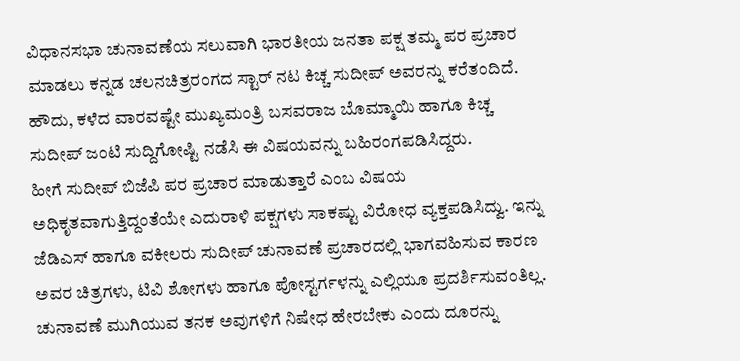ವಿಧಾನಸಭಾ ಚುನಾವಣೆಯ ಸಲುವಾಗಿ ಭಾರತೀಯ ಜನತಾ ಪಕ್ಷ ತಮ್ಮ ಪರ ಪ್ರಚಾರ ಮಾಡಲು ಕನ್ನಡ ಚಲನಚಿತ್ರರಂಗದ ಸ್ಟಾರ್ ನಟ ಕಿಚ್ಚ ಸುದೀಪ್ ಅವರನ್ನು ಕರೆತಂದಿದೆ. ಹೌದು, ಕಳೆದ ವಾರವಷ್ಟೇ ಮುಖ್ಯಮಂತ್ರಿ ಬಸವರಾಜ ಬೊಮ್ಮಾಯಿ ಹಾಗೂ ಕಿಚ್ಚ ಸುದೀಪ್ ಜಂಟಿ ಸುದ್ದಿಗೋಷ್ಟಿ ನಡೆಸಿ ಈ ವಿಷಯವನ್ನು ಬಹಿರಂಗಪಡಿಸಿದ್ದರು.
ಹೀಗೆ ಸುದೀಪ್ ಬಿಜೆಪಿ ಪರ ಪ್ರಚಾರ ಮಾಡುತ್ತಾರೆ ಎಂಬ ವಿಷಯ ಅಧಿಕೃತವಾಗುತ್ತಿದ್ದಂತೆಯೇ ಎದುರಾಳಿ ಪಕ್ಷಗಳು ಸಾಕಷ್ಟು ವಿರೋಧ ವ್ಯಕ್ತಪಡಿಸಿದ್ವು. ಇನ್ನು ಜೆಡಿಎಸ್ ಹಾಗೂ ವಕೀಲರು ಸುದೀಪ್ ಚುನಾವಣೆ ಪ್ರಚಾರದಲ್ಲಿ ಭಾಗವಹಿಸುವ ಕಾರಣ ಅವರ ಚಿತ್ರಗಳು, ಟಿವಿ ಶೋಗಳು ಹಾಗೂ ಪೋಸ್ಟರ್ಗಳನ್ನು ಎಲ್ಲಿಯೂ ಪ್ರದರ್ಶಿಸುವಂತಿಲ್ಲ. ಚುನಾವಣೆ ಮುಗಿಯುವ ತನಕ ಅವುಗಳಿಗೆ ನಿಷೇಧ ಹೇರಬೇಕು ಎಂದು ದೂರನ್ನು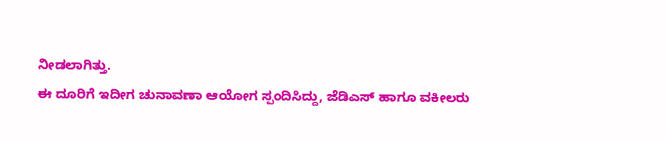ನೀಡಲಾಗಿತ್ತು.
ಈ ದೂರಿಗೆ ಇದೀಗ ಚುನಾವಣಾ ಆಯೋಗ ಸ್ಪಂದಿಸಿದ್ದು, ಜೆಡಿಎಸ್ ಹಾಗೂ ವಕೀಲರು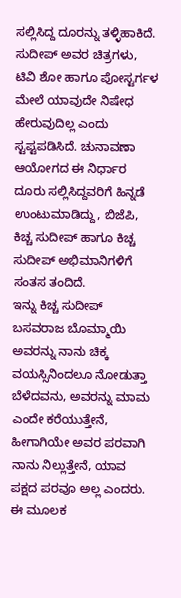ಸಲ್ಲಿಸಿದ್ದ ದೂರನ್ನು ತಳ್ಳಿಹಾಕಿದೆ. ಸುದೀಪ್ ಅವರ ಚಿತ್ರಗಳು, ಟಿವಿ ಶೋ ಹಾಗೂ ಪೋಸ್ಟರ್ಗಳ ಮೇಲೆ ಯಾವುದೇ ನಿಷೇಧ ಹೇರುವುದಿಲ್ಲ ಎಂದು ಸ್ಟಪ್ಟಪಡಿಸಿದೆ. ಚುನಾವಣಾ ಆಯೋಗದ ಈ ನಿರ್ಧಾರ ದೂರು ಸಲ್ಲಿಸಿದ್ದವರಿಗೆ ಹಿನ್ನಡೆ ಉಂಟುಮಾಡಿದ್ದು, ಬಿಜೆಪಿ, ಕಿಚ್ಚ ಸುದೀಪ್ ಹಾಗೂ ಕಿಚ್ಚ ಸುದೀಪ್ ಅಭಿಮಾನಿಗಳಿಗೆ ಸಂತಸ ತಂದಿದೆ.
ಇನ್ನು ಕಿಚ್ಚ ಸುದೀಪ್ ಬಸವರಾಜ ಬೊಮ್ಮಾಯಿ ಅವರನ್ನು ನಾನು ಚಿಕ್ಕ ವಯಸ್ಸಿನಿಂದಲೂ ನೋಡುತ್ತಾ ಬೆಳೆದವನು, ಅವರನ್ನು ಮಾಮ ಎಂದೇ ಕರೆಯುತ್ತೇನೆ, ಹೀಗಾಗಿಯೇ ಅವರ ಪರವಾಗಿ ನಾನು ನಿಲ್ಲುತ್ತೇನೆ, ಯಾವ ಪಕ್ಷದ ಪರವೂ ಅಲ್ಲ ಎಂದರು. ಈ ಮೂಲಕ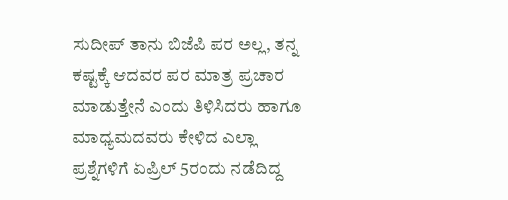ಸುದೀಪ್ ತಾನು ಬಿಜೆಪಿ ಪರ ಅಲ್ಲ, ತನ್ನ ಕಷ್ಟಕ್ಕೆ ಆದವರ ಪರ ಮಾತ್ರ ಪ್ರಚಾರ ಮಾಡುತ್ತೇನೆ ಎಂದು ತಿಳಿಸಿದರು ಹಾಗೂ ಮಾಧ್ಯಮದವರು ಕೇಳಿದ ಎಲ್ಲಾ ಪ್ರಶ್ನೆಗಳಿಗೆ ಏಪ್ರಿಲ್ 5ರಂದು ನಡೆದಿದ್ದ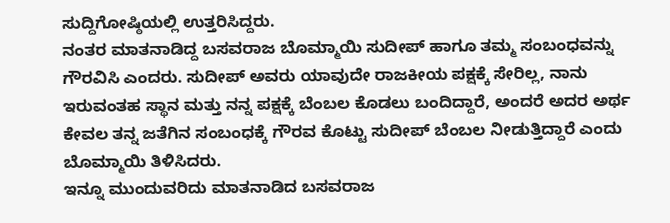ಸುದ್ದಿಗೋಷ್ಠಿಯಲ್ಲಿ ಉತ್ತರಿಸಿದ್ದರು.
ನಂತರ ಮಾತನಾಡಿದ್ದ ಬಸವರಾಜ ಬೊಮ್ಮಾಯಿ ಸುದೀಪ್ ಹಾಗೂ ತಮ್ಮ ಸಂಬಂಧವನ್ನು ಗೌರವಿಸಿ ಎಂದರು. ಸುದೀಪ್ ಅವರು ಯಾವುದೇ ರಾಜಕೀಯ ಪಕ್ಷಕ್ಕೆ ಸೇರಿಲ್ಲ, ನಾನು ಇರುವಂತಹ ಸ್ಥಾನ ಮತ್ತು ನನ್ನ ಪಕ್ಷಕ್ಕೆ ಬೆಂಬಲ ಕೊಡಲು ಬಂದಿದ್ದಾರೆ, ಅಂದರೆ ಅದರ ಅರ್ಥ ಕೇವಲ ತನ್ನ ಜತೆಗಿನ ಸಂಬಂಧಕ್ಕೆ ಗೌರವ ಕೊಟ್ಟು ಸುದೀಪ್ ಬೆಂಬಲ ನೀಡುತ್ತಿದ್ದಾರೆ ಎಂದು ಬೊಮ್ಮಾಯಿ ತಿಳಿಸಿದರು.
ಇನ್ನೂ ಮುಂದುವರಿದು ಮಾತನಾಡಿದ ಬಸವರಾಜ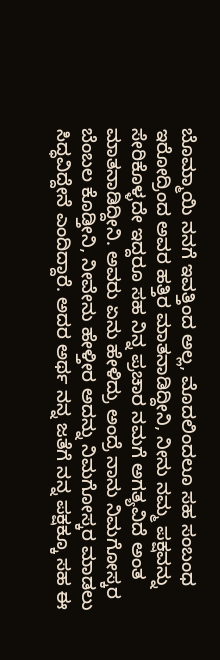ಬೊಮ್ಮಾಯಿ ನನಗೆ ಇವತ್ತಿಂದ ಅಲ್ಲ, ಮೊದಲಿಂದಲೂ ಸಹ ಸಂಬಂಧ ಇರೋದ್ರಿಂದ ಅವರ ಹತ್ತಿರ ಮಾತನಾಡಿದ್ದೀನಿ, ನೀನು ನಮ್ಮ ಪಕ್ಷವನ್ನು ಸೇರಿಕೊಳ್ಳದೇ ಇದ್ದರೂ ಸಹ ನಿನ್ನ ಪ್ರಚಾರ ನಮಗೆ ಅಗತ್ಯವಿದೆ ಅಂತ ಮಾತನಾಡಿದ್ದೀನಿ. ಅವರು ಏನು ಹೇಳಿದ್ರು ಅಂದ್ರೆ ನಾನು ನಿಮಗೋಸ್ಕರ ಬೆಂಬಲ ಕೊಡ್ತೀನಿ, ನೀವೇನು ಹೇಳ್ತೀರ ಅದನ್ನು ನಿಮಗೋಸ್ಕರ ಮಾಡಲು ಸಿದ್ಧವಿದ್ದೇನೆ ಎಂದಿದ್ದಾರೆ. ಅದರ ಅರ್ಥ ನನ್ನ ಜತೆಗೆ ನನ್ನ ಪಕ್ಷಕ್ಕೂ ಸಹ ಈ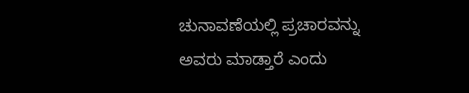ಚುನಾವಣೆಯಲ್ಲಿ ಪ್ರಚಾರವನ್ನು ಅವರು ಮಾಡ್ತಾರೆ ಎಂದು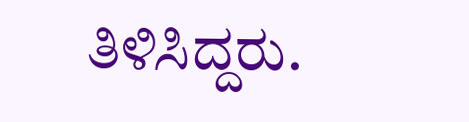ತಿಳಿಸಿದ್ದರು.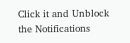Click it and Unblock the Notifications